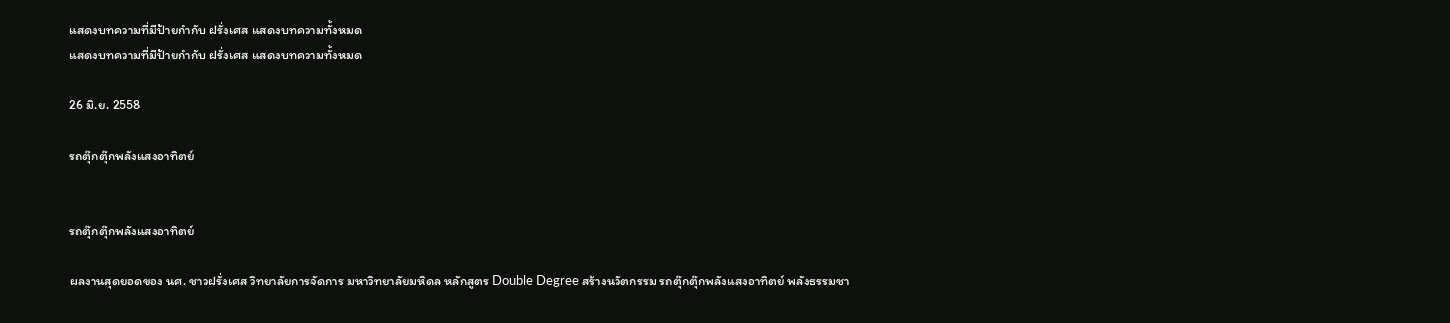แสดงบทความที่มีป้ายกำกับ ฝรั่งเศส แสดงบทความทั้งหมด
แสดงบทความที่มีป้ายกำกับ ฝรั่งเศส แสดงบทความทั้งหมด

26 มิ.ย. 2558

รถตุ๊กตุ๊กพลังแสงอาทิตย์


รถตุ๊กตุ๊กพลังแสงอาทิตย์

ผลงานสุดยอดของ นศ. ชาวฝรั่งเศส วิทยาลัยการจัดการ มหาวิทยาลัยมหิดล หลักสูตร Double Degree สร้างนวัตกรรม รถตุ๊กตุ๊กพลังแสงอาทิตย์ พลังธรรมชา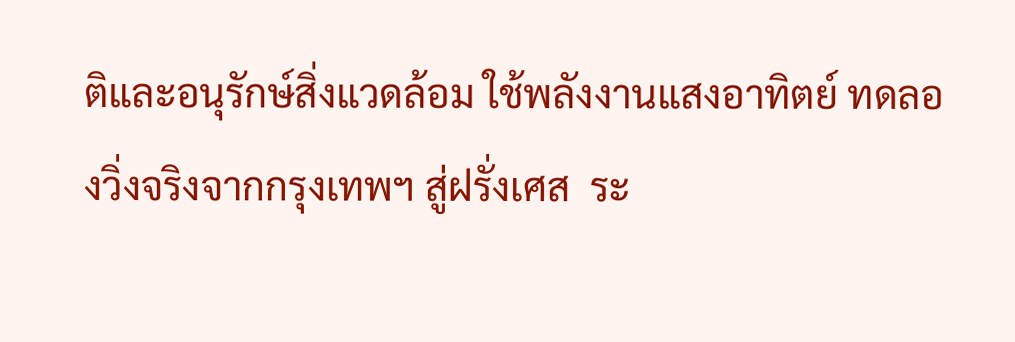ติและอนุรักษ์สิ่งแวดล้อม ใช้พลังงานแสงอาทิตย์ ทดลองวิ่งจริงจากกรุงเทพฯ สู่ฝรั่งเศส  ระ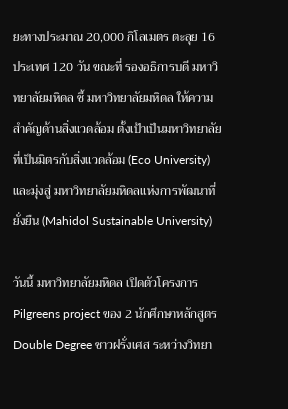ยะทางประมาณ 20,000 กิโลเมตร ตะลุย 16 ประเทศ 120 วัน ขณะที่ รองอธิการบดี มหาวิทยาลัยมหิดล ชี้ มหาวิทยาลัยมหิดล ให้ความสำคัญด้านสิ่งแวดล้อม ตั้งเป้าเป็นมหาวิทยาลัยที่เป็นมิตรกับสิ่งแวดล้อม (Eco University) และมุ่งสู่ มหาวิทยาลัยมหิดลแห่งการพัฒนาที่ยั่งยืน (Mahidol Sustainable University)

วันนี้ มหาวิทยาลัยมหิดล เปิดตัวโครงการ Pilgreens project ของ 2 นักศึกษาหลักสูตร Double Degree ชาวฝรั่งเศส ระหว่างวิทยา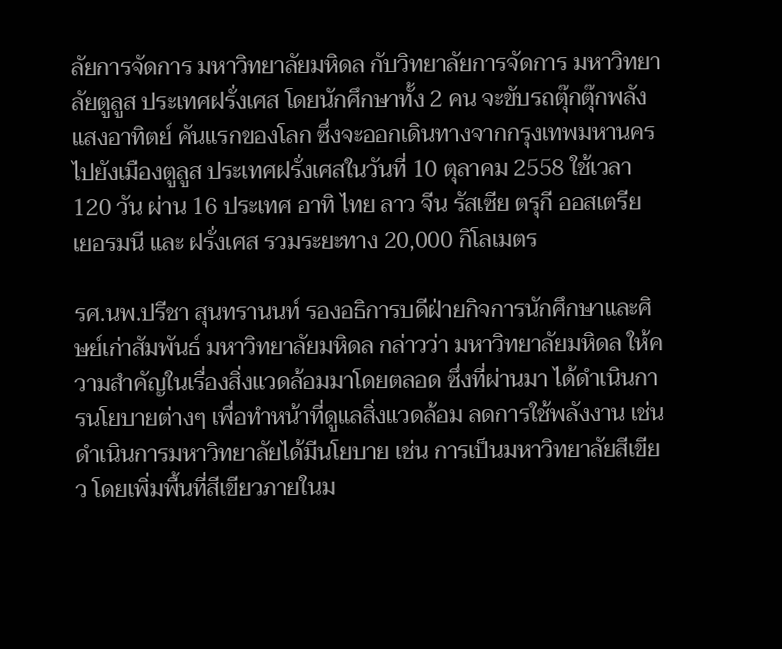ลัยการจัดการ มหาวิทยาลัยมหิดล กับวิทยาลัยการจัดการ มหาวิทยาลัยตูลูส ประเทศฝรั่งเศส โดยนักศึกษาทั้ง 2 คน จะขับรถตุ๊กตุ๊กพลังแสงอาทิตย์ คันแรกของโลก ซึ่งจะออกเดินทางจากกรุงเทพมหานคร ไปยังเมืองตูลูส ประเทศฝรั่งเศสในวันที่ 10 ตุลาคม 2558 ใช้เวลา 120 วัน ผ่าน 16 ประเทศ อาทิ ไทย ลาว จีน รัสเซีย ตรุกี ออสเตรีย เยอรมนี และ ฝรั่งเศส รวมระยะทาง 20,000 กิโลเมตร

รศ.นพ.ปรีชา สุนทรานนท์ รองอธิการบดีฝ่ายกิจการนักศึกษาและศิษย์เก่าสัมพันธ์ มหาวิทยาลัยมหิดล กล่าวว่า มหาวิทยาลัยมหิดล ให้ความสำคัญในเรื่องสิ่งแวดล้อมมาโดยตลอด ซึ่งที่ผ่านมา ได้ดำเนินการนโยบายต่างๆ เพื่อทำหน้าที่ดูแลสิ่งแวดล้อม ลดการใช้พลังงาน เช่น ดำเนินการมหาวิทยาลัยได้มีนโยบาย เช่น การเป็นมหาวิทยาลัยสีเขียว โดยเพิ่มพื้นที่สีเขียวภายในม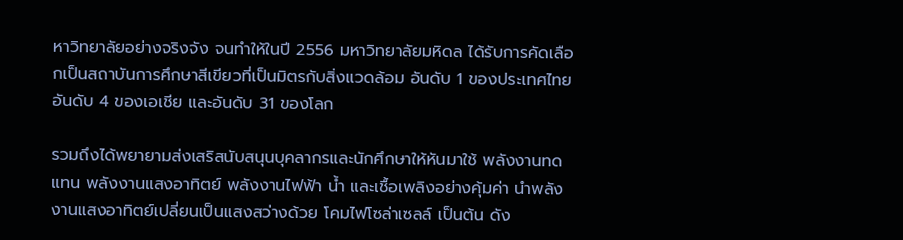หาวิทยาลัยอย่างจริงจัง จนทำให้ในปี 2556 มหาวิทยาลัยมหิดล ได้รับการคัดเลือกเป็นสถาบันการศึกษาสีเขียวที่เป็นมิตรกับสิ่งแวดล้อม อันดับ 1 ของประเทศไทย อันดับ 4 ของเอเชีย และอันดับ 31 ของโลก

รวมถึงได้พยายามส่งเสริสนับสนุนบุคลากรและนักศึกษาให้หันมาใช้ พลังงานทดแทน พลังงานแสงอาทิตย์ พลังงานไฟฟ้า น้ำ และเชื้อเพลิงอย่างคุ้มค่า นำพลังงานแสงอาทิตย์เปลี่ยนเป็นแสงสว่างด้วย โคมไฟโซล่าเซลล์ เป็นต้น ดัง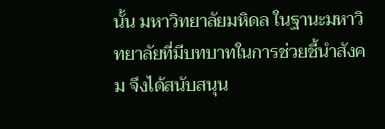นั้น มหาวิทยาลัยมหิดล ในฐานะมหาวิทยาลัยที่มีบทบาทในการช่วยชี้นำสังคม จึงได้สนับสนุน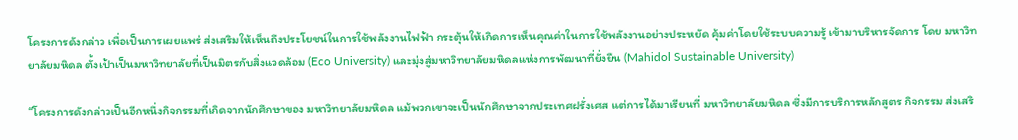โครงการดังกล่าว เพื่อเป็นการเผยแพร่ ส่งเสริมให้เห็นถึงประโยชน์ในการใช้พลังงานไฟฟ้า กระตุ้นให้เกิดการเห็นคุณค่าในการใช้พลังงานอย่างประหยัด คุ้มค่าโดยใช้ระบบความรู้ เข้ามาบริหารจัดการ โดย มหาวิทยาลัยมหิดล ตั้งเป้าเป็นมหาวิทยาลัยที่เป็นมิตรกับสิ่งแวดล้อม (Eco University) และมุ่งสู่มหาวิทยาลัยมหิดลแห่งการพัฒนาที่ยั่งยืน (Mahidol Sustainable University)

“โครงการดังกล่าวเป็นอีกหนึ่งกิจกรรมที่เกิดจากนักศึกษาของ มหาวิทยาลัยมหิดล แม้พวกเขาจะเป็นนักศึกษาจากประเทศฝรั่งเศส แต่การได้มาเรียนที่ มหาวิทยาลัยมหิดล ซึ่งมีการบริการหลักสูตร กิจกรรม ส่งเสริ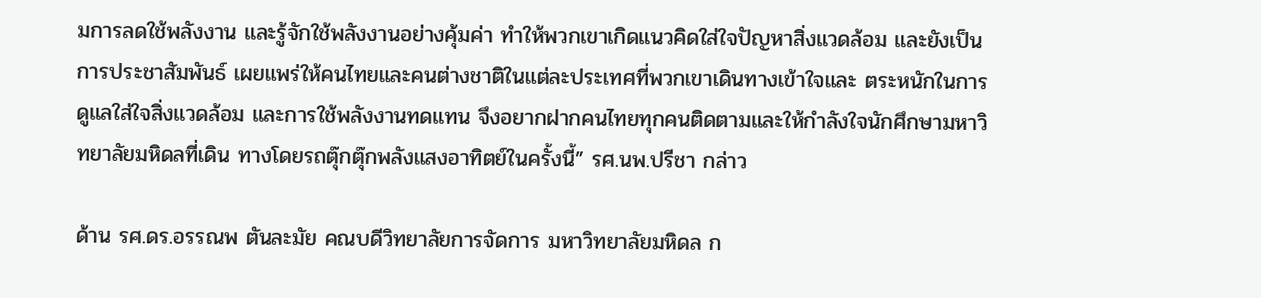มการลดใช้พลังงาน และรู้จักใช้พลังงานอย่างคุ้มค่า ทำให้พวกเขาเกิดแนวคิดใส่ใจปัญหาสิ่งแวดล้อม และยังเป็นการประชาสัมพันธ์ เผยแพร่ให้คนไทยและคนต่างชาติในแต่ละประเทศที่พวกเขาเดินทางเข้าใจและ ตระหนักในการดูแลใส่ใจสิ่งแวดล้อม และการใช้พลังงานทดแทน จึงอยากฝากคนไทยทุกคนติดตามและให้กำลังใจนักศึกษามหาวิทยาลัยมหิดลที่เดิน ทางโดยรถตุ๊กตุ๊กพลังแสงอาทิตย์ในครั้งนี้” รศ.นพ.ปรีชา กล่าว

ด้าน รศ.ดร.อรรณพ ตันละมัย คณบดีวิทยาลัยการจัดการ มหาวิทยาลัยมหิดล ก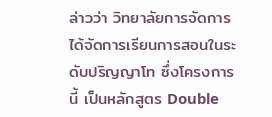ล่าวว่า วิทยาลัยการจัดการ ได้จัดการเรียนการสอนในระดับปริญญาโท ซึ่งโครงการนี้ เป็นหลักสูตร Double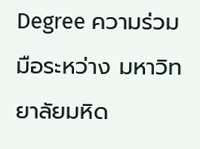Degree ความร่วมมือระหว่าง มหาวิทยาลัยมหิด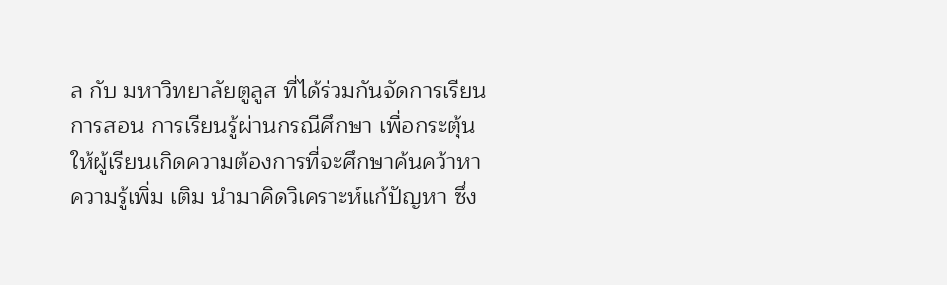ล กับ มหาวิทยาลัยตูลูส ที่ได้ร่วมกันจัดการเรียนการสอน การเรียนรู้ผ่านกรณีศึกษา เพื่อกระตุ้นให้ผู้เรียนเกิดความต้องการที่จะศึกษาค้นคว้าหาความรู้เพิ่ม เติม นำมาคิดวิเคราะห์แก้ปัญหา ซึ่ง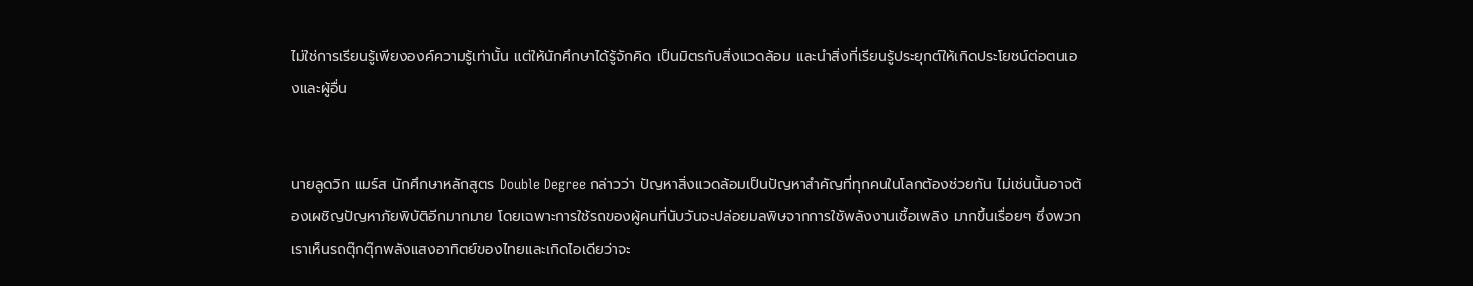ไม่ใช่การเรียนรู้เพียงองค์ความรู้เท่านั้น แต่ให้นักศึกษาได้รู้จักคิด เป็นมิตรกับสิ่งแวดล้อม และนำสิ่งที่เรียนรู้ประยุกต์ให้เกิดประโยชน์ต่อตนเองและผู้อื่น


นายลูดวิก แมร์ส นักศึกษาหลักสูตร Double Degree กล่าวว่า ปัญหาสิ่งแวดล้อมเป็นปัญหาสำคัญที่ทุกคนในโลกต้องช่วยกัน ไม่เช่นนั้นอาจต้องเผชิญปัญหาภัยพิบัติอีกมากมาย โดยเฉพาะการใช้รถของผู้คนที่นับวันจะปล่อยมลพิษจากการใชัพลังงานเชื้อเพลิง มากขึ้นเรื่อยๆ ซึ่งพวกเราเห็นรถตุ๊กตุ๊กพลังแสงอาทิตย์ของไทยและเกิดไอเดียว่าจะ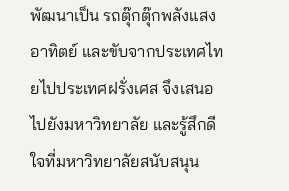พัฒนาเป็น รถตุ๊กตุ๊กพลังแสงอาทิตย์ และขับจากประเทศไทยไปประเทศฝรั่งเศส จึงเสนอไปยังมหาวิทยาลัย และรู้สึกดีใจที่มหาวิทยาลัยสนับสนุน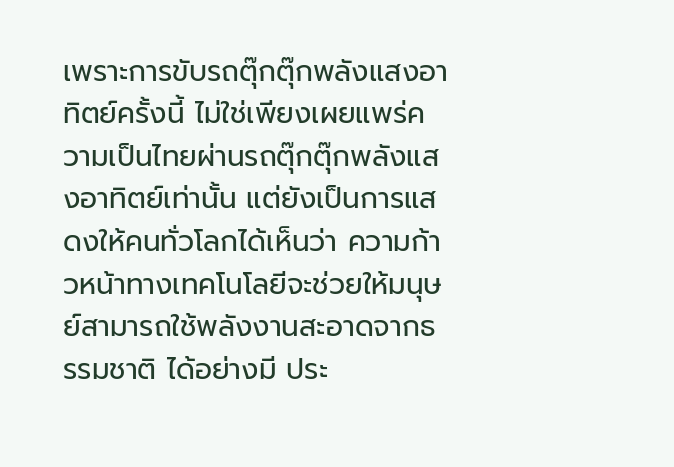เพราะการขับรถตุ๊กตุ๊กพลังแสงอาทิตย์ครั้งนี้ ไม่ใช่เพียงเผยแพร่ความเป็นไทยผ่านรถตุ๊กตุ๊กพลังแสงอาทิตย์เท่านั้น แต่ยังเป็นการแสดงให้คนทั่วโลกได้เห็นว่า ความก้าวหน้าทางเทคโนโลยีจะช่วยให้มนุษย์สามารถใช้พลังงานสะอาดจากธรรมชาติ ได้อย่างมี ประ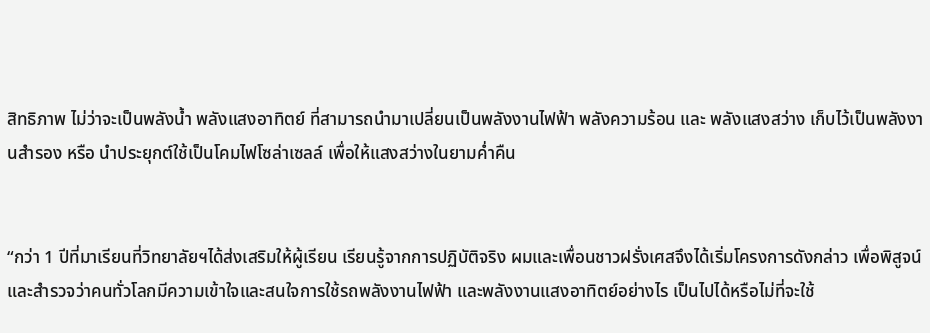สิทธิภาพ ไม่ว่าจะเป็นพลังน้ำ พลังแสงอาทิตย์ ที่สามารถนำมาเปลี่ยนเป็นพลังงานไฟฟ้า พลังความร้อน และ พลังแสงสว่าง เก็บไว้เป็นพลังงานสำรอง หรือ นำประยุกต์ใช้เป็นโคมไฟโซล่าเซลล์ เพื่อให้แสงสว่างในยามค่ำคืน


“กว่า 1 ปีที่มาเรียนที่วิทยาลัยฯได้ส่งเสริมให้ผู้เรียน เรียนรู้จากการปฏิบัติจริง ผมและเพื่อนชาวฝรั่งเศสจึงได้เริ่มโครงการดังกล่าว เพื่อพิสูจน์และสำรวจว่าคนทั่วโลกมีความเข้าใจและสนใจการใช้รถพลังงานไฟฟ้า และพลังงานแสงอาทิตย์อย่างไร เป็นไปได้หรือไม่ที่จะใช้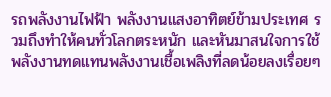รถพลังงานไฟฟ้า พลังงานแสงอาทิตย์ข้ามประเทศ รวมถึงทำให้คนทั่วโลกตระหนัก และหันมาสนใจการใช้พลังงานทดแทนพลังงานเชื้อเพลิงที่ลดน้อยลงเรื่อยๆ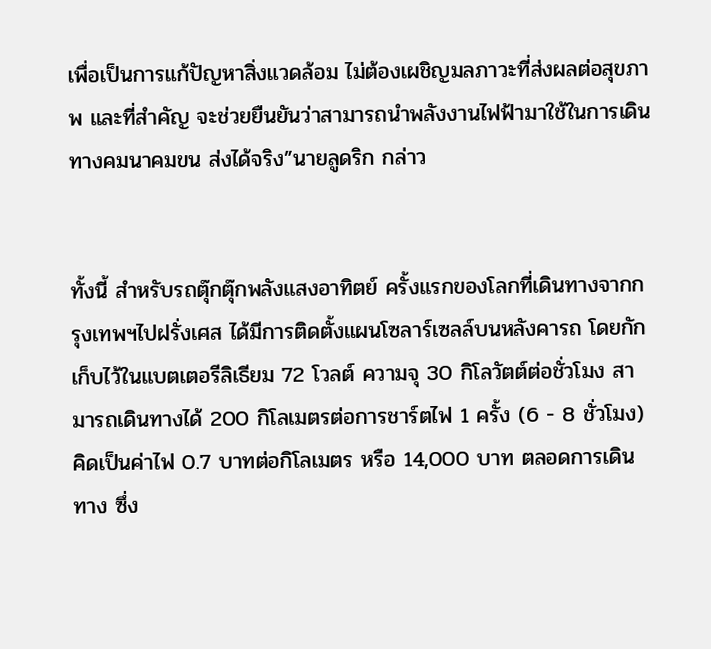เพื่อเป็นการแก้ปัญหาสิ่งแวดล้อม ไม่ต้องเผชิญมลภาวะที่ส่งผลต่อสุขภาพ และที่สำคัญ จะช่วยยืนยันว่าสามารถนำพลังงานไฟฟ้ามาใช้ในการเดินทางคมนาคมขน ส่งได้จริง”นายลูดริก กล่าว


ทั้งนี้ สำหรับรถตุ๊กตุ๊กพลังแสงอาทิตย์ ครั้งแรกของโลกที่เดินทางจากกรุงเทพฯไปฝรั่งเศส ได้มีการติดตั้งแผนโซลาร์เซลล์บนหลังคารถ โดยกักเก็บไว้ในแบตเตอรีลิเธียม 72 โวลต์ ความจุ 30 กิโลวัตต์ต่อชั่วโมง สามารถเดินทางได้ 200 กิโลเมตรต่อการชาร์ตไฟ 1 ครั้ง (6 - 8 ชั่วโมง) คิดเป็นค่าไฟ 0.7 บาทต่อกิโลเมตร หรือ 14,000 บาท ตลอดการเดินทาง ซึ่ง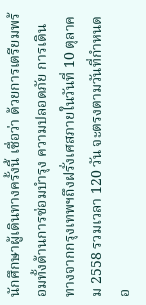นักศึกษาผู้เดินทางครั้งนี้ เชื่อว่า ด้วยการเตรียมพร้อมทั้งด้านการซ่อมบำรุง ความปลอดภัย การเดินทางจากกรุงเทพฯถึงฝรั่งเศสภายในวันที่ 10 ตุลาคม 2558 รวมเวลา 120 วัน จะตรงตามวันที่กำหนดอ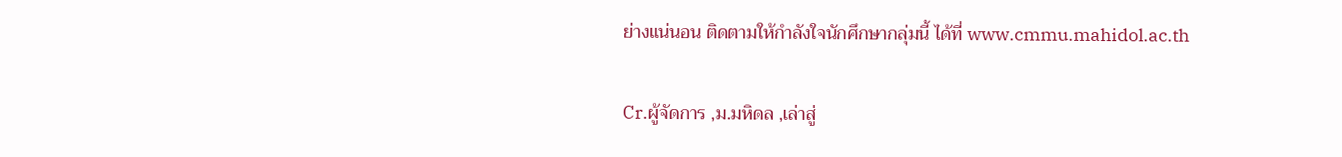ย่างแน่นอน ติดตามให้กำลังใจนักศึกษากลุ่มนี้ ได้ที่ www.cmmu.mahidol.ac.th

Cr.ผู้จัดการ ,ม.มหิดล ,เล่าสู่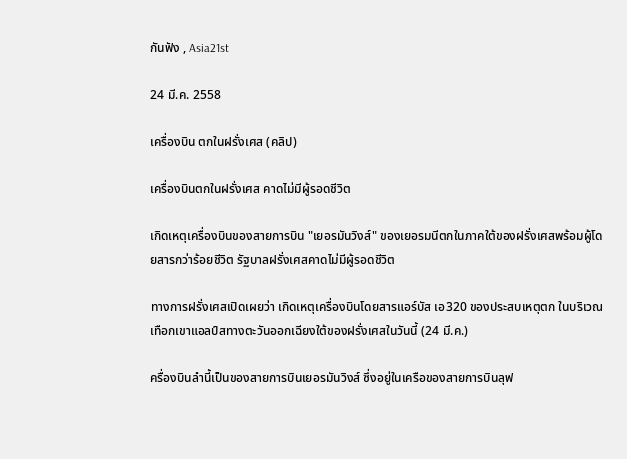กันฟัง , Asia21st

24 มี.ค. 2558

เครื่องบิน ตกในฝรั่งเศส (คลิป)

เครื่องบินตกในฝรั่งเศส คาดไม่มีผู้รอดชีวิต

เกิดเหตุเครื่องบินของสายการบิน "เยอรมันวิงส์" ของเยอรมนีตกในภาคใต้ของฝรั่งเศสพร้อมผู้โดยสารกว่าร้อยชีวิต รัฐบาลฝรั่งเศสคาดไม่มีผู้รอดชีวิต

ทางการฝรั่งเศสเปิดเผยว่า เกิดเหตุเครื่องบินโดยสารแอร์บัส เอ320 ของประสบเหตุตก ในบริเวณเทือกเขาแอลป์สทางตะวันออกเฉียงใต้ของฝรั่งเศสในวันนี้ (24 มี.ค.)

ครื่องบินลำนี้เป็นของสายการบินเยอรมันวิงส์ ซึ่งอยู่ในเครือของสายการบินลุฟ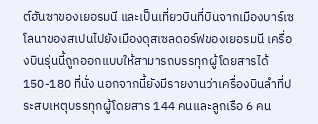ต์ฮันซาของเยอรมนี และเป็นเที่ยวบินที่บินจากเมืองบาร์เซโลนาของสเปนไปยังเมืองดุสเซลดอร์ฟของเยอรมนี เครื่องบินรุ่นนี้ถูกออกแบบให้สามารถบรรทุกผู้โดยสารได้ 150-180 ที่นั่ง นอกจากนี้ยังมีรายงานว่าเครื่องบินลำที่ประสบเหตุบรรทุกผู้โดยสาร 144 คนและลูกเรือ 6 คน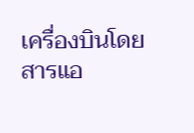เครื่องบินโดยสารแอ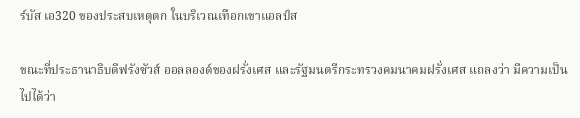ร์บัส เอ320 ของประสบเหตุตก ในบริเวณเทือกเขาแอลป์ส

ขณะที่ประธานาธิบดีฟรังซัวส์ ออลลองด์ของฝรั่งเศส และรัฐมนตรีกระทรวงคมนาคมฝรั่งเศส แถลงว่า มีความเป็นไปได้ว่า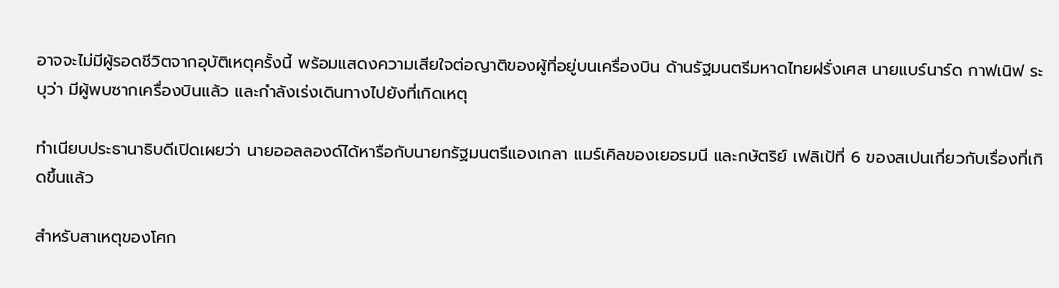อาจจะไม่มีผู้รอดชีวิตจากอุบัติเหตุครั้งนี้ พร้อมแสดงความเสียใจต่อญาติของผู้ที่อยู่บนเครื่องบิน ด้านรัฐมนตรีมหาดไทยฝรั่งเศส นายแบร์นาร์ด กาฟเนิฟ ระบุว่า มีผู้พบซากเครื่องบินแล้ว และกำลังเร่งเดินทางไปยังที่เกิดเหตุ

ทำเนียบประธานาธิบดีเปิดเผยว่า นายออลลองด์ได้หารือกับนายกรัฐมนตรีแองเกลา แมร์เคิลของเยอรมนี และกษัตริย์ เฟลิเป้ที่ 6 ของสเปนเกี่ยวกับเรื่องที่เกิดขึ้นแล้ว

สำหรับสาเหตุของโศก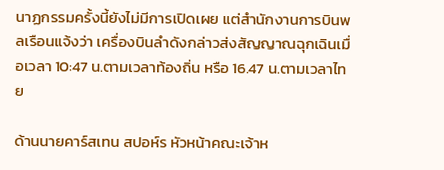นาฏกรรมครั้งนี้ยังไม่มีการเปิดเผย แต่สำนักงานการบินพลเรือนแจ้งว่า เครื่องบินลำดังกล่าวส่งสัญญาณฉุกเฉินเมื่อเวลา 10:47 น.ตามเวลาท้องถิ่น หรือ 16.47 น.ตามเวลาไทย

ด้านนายคาร์สเทน สปอห์ร หัวหน้าคณะเจ้าห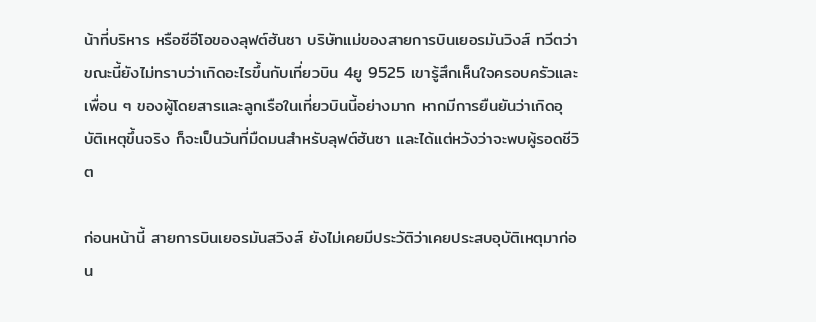น้าที่บริหาร หรือซีอีโอของลุฟต์ฮันซา บริษัทแม่ของสายการบินเยอรมันวิงส์ ทวีตว่า ขณะนี้ยังไม่ทราบว่าเกิดอะไรขึ้นกับเที่ยวบิน 4ยู 9525 เขารู้สึกเห็นใจครอบครัวและเพื่อน ๆ ของผู้โดยสารและลูกเรือในเที่ยวบินนี้อย่างมาก หากมีการยืนยันว่าเกิดอุบัติเหตุขึ้นจริง ก็จะเป็นวันที่มืดมนสำหรับลุฟต์ฮันซา และได้แต่หวังว่าจะพบผู้รอดชีวิต

ก่อนหน้านี้ สายการบินเยอรมันสวิงส์ ยังไม่เคยมีประวัติว่าเคยประสบอุบัติเหตุมาก่อน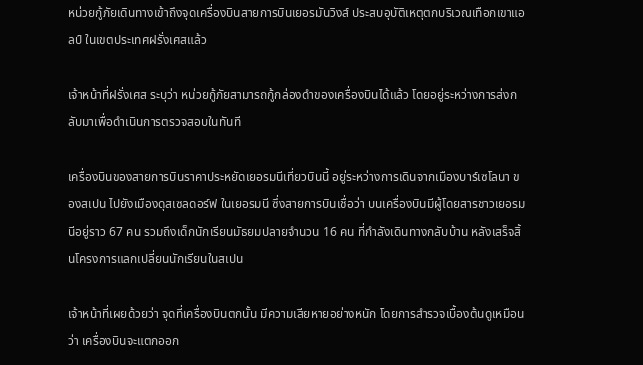หน่วยกู้ภัยเดินทางเข้าถึงจุดเครื่องบินสายการบินเยอรมันวิงส์ ประสบอุบัติเหตุตกบริเวณเทือกเขาแอลป์ ในเขตประเทศฝรั่งเศสแล้ว

เจ้าหน้าที่ฝรั่งเศส ระบุว่า หน่วยกู้ภัยสามารถกู้กล่องดำของเครื่องบินได้แล้ว โดยอยู่ระหว่างการส่งกลับมาเพื่อดำเนินการตรวจสอบในทันที

เครื่องบินของสายการบินราคาประหยัดเยอรมนีเที่ยวบินนี้ อยู่ระหว่างการเดินจากเมืองบาร์เซโลนา ของสเปน ไปยังเมืองดุสเซลดอร์ฟ ในเยอรมนี ซึ่งสายการบินเชื่อว่า บนเครื่องบินมีผู้โดยสารชาวเยอรมนีอยู่ราว 67 คน รวมถึงเด็กนักเรียนมัธยมปลายจำนวน 16 คน ที่กำลังเดินทางกลับบ้าน หลังเสร็จสิ้นโครงการแลกเปลี่ยนนักเรียนในสเปน

เจ้าหน้าที่เผยด้วยว่า จุดที่เครื่องบินตกนั้น มีความเสียหายอย่างหนัก โดยการสำรวจเบื้องต้นดูเหมือนว่า เครื่องบินจะแตกออก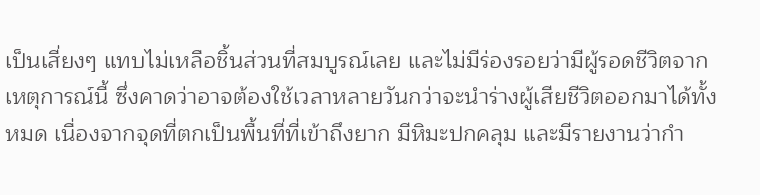เป็นเสี่ยงๆ แทบไม่เหลือชิ้นส่วนที่สมบูรณ์เลย และไม่มีร่องรอยว่ามีผู้รอดชีวิตจากเหตุการณ์นี้ ซึ่งคาดว่าอาจต้องใช้เวลาหลายวันกว่าจะนำร่างผู้เสียชีวิตออกมาได้ทั้งหมด เนื่องจากจุดที่ตกเป็นพื้นที่ที่เข้าถึงยาก มีหิมะปกคลุม และมีรายงานว่ากำ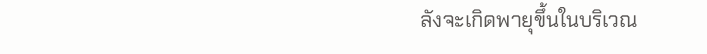ลังจะเกิดพายุขึ้นในบริเวณ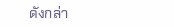ดังกล่า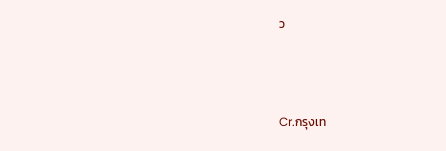ว



Cr.กรุงเท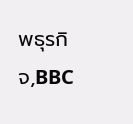พธุรกิจ,BBC